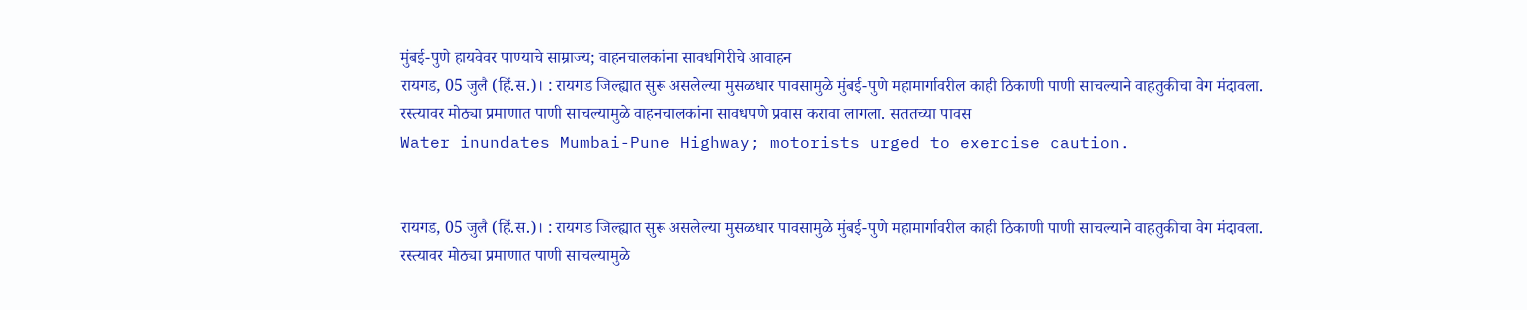मुंबई-पुणे हायवेवर पाण्याचे साम्राज्य; वाहनचालकांना सावधगिरीचे आवाहन
रायगड, 05 जुलै (हिं.स.)। : रायगड जिल्ह्यात सुरू असलेल्या मुसळधार पावसामुळे मुंबई-पुणे महामार्गावरील काही ठिकाणी पाणी साचल्याने वाहतुकीचा वेग मंदावला. रस्त्यावर मोठ्या प्रमाणात पाणी साचल्यामुळे वाहनचालकांना सावधपणे प्रवास करावा लागला. सततच्या पावस
Water inundates Mumbai-Pune Highway; motorists urged to exercise caution.


रायगड, 05 जुलै (हिं.स.)। : रायगड जिल्ह्यात सुरू असलेल्या मुसळधार पावसामुळे मुंबई-पुणे महामार्गावरील काही ठिकाणी पाणी साचल्याने वाहतुकीचा वेग मंदावला. रस्त्यावर मोठ्या प्रमाणात पाणी साचल्यामुळे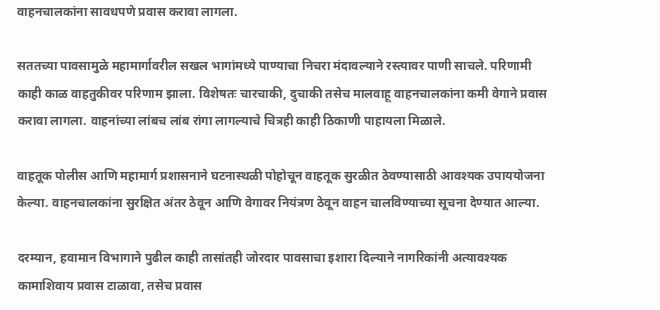वाहनचालकांना सावधपणे प्रवास करावा लागला.

सततच्या पावसामुळे महामार्गावरील सखल भागांमध्ये पाण्याचा निचरा मंदावल्याने रस्त्यावर पाणी साचले. परिणामी काही काळ वाहतुकीवर परिणाम झाला. विशेषतः चारचाकी, दुचाकी तसेच मालवाहू वाहनचालकांना कमी वेगाने प्रवास करावा लागला. वाहनांच्या लांबच लांब रांगा लागल्याचे चित्रही काही ठिकाणी पाहायला मिळाले.

वाहतूक पोलीस आणि महामार्ग प्रशासनाने घटनास्थळी पोहोचून वाहतूक सुरळीत ठेवण्यासाठी आवश्यक उपाययोजना केल्या. वाहनचालकांना सुरक्षित अंतर ठेवून आणि वेगावर नियंत्रण ठेवून वाहन चालविण्याच्या सूचना देण्यात आल्या.

दरम्यान, हवामान विभागाने पुढील काही तासांतही जोरदार पावसाचा इशारा दिल्याने नागरिकांनी अत्यावश्यक कामाशिवाय प्रवास टाळावा, तसेच प्रवास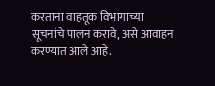करताना वाहतूक विभागाच्या सूचनांचे पालन करावे, असे आवाहन करण्यात आले आहे.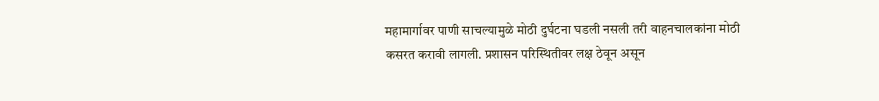महामार्गावर पाणी साचल्यामुळे मोठी दुर्घटना घडली नसली तरी वाहनचालकांना मोठी कसरत करावी लागली. प्रशासन परिस्थितीवर लक्ष ठेवून असून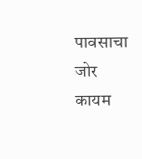पावसाचा जोर कायम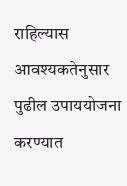राहिल्यास आवश्यकतेनुसार पुढील उपाययोजना करण्यात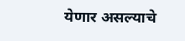येणार असल्याचे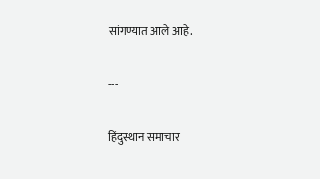सांगण्यात आले आहे.

---

हिंदुस्थान समाचार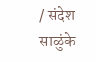/ संदेश साळुंके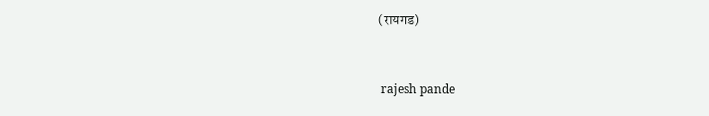(रायगड)


 rajesh pande